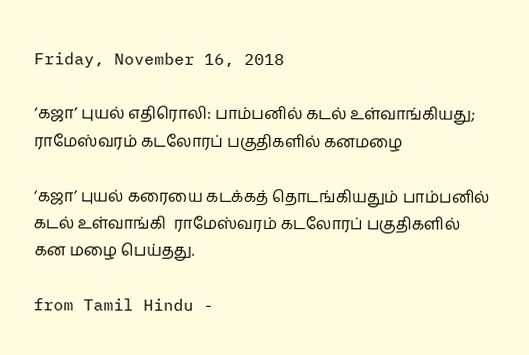Friday, November 16, 2018

‘கஜா’ புயல் எதிரொலி: பாம்பனில் கடல் உள்வாங்கியது; ராமேஸ்வரம் கடலோரப் பகுதிகளில் கனமழை

‘கஜா’ புயல் கரையை கடக்கத் தொடங்கியதும் பாம்பனில் கடல் உள்வாங்கி  ராமேஸ்வரம் கடலோரப் பகுதிகளில் கன மழை பெய்தது.

from Tamil Hindu -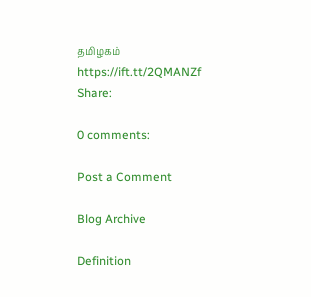தமிழகம் https://ift.tt/2QMANZf
Share:

0 comments:

Post a Comment

Blog Archive

Definition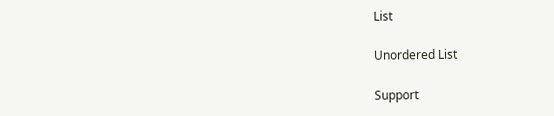List

Unordered List

Support